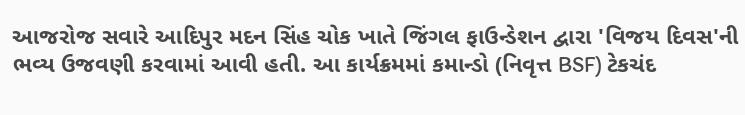આજરોજ સવારે આદિપુર મદન સિંહ ચોક ખાતે જિંગલ ફાઉન્ડેશન દ્વારા 'વિજય દિવસ'ની ભવ્ય ઉજવણી કરવામાં આવી હતી. આ કાર્યક્રમમાં કમાન્ડો (નિવૃત્ત BSF) ટેકચંદ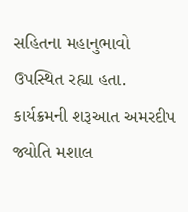સહિતના મહાનુભાવો ઉપસ્થિત રહ્યા હતા. કાર્યક્રમની શરૂઆત અમરદીપ જ્યોતિ મશાલ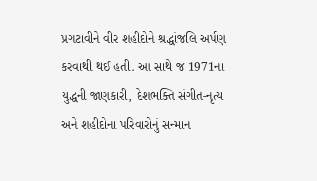પ્રગટાવીને વીર શહીદોને શ્રદ્ધાંજલિ અર્પણ કરવાથી થઈ હતી. આ સાથે જ 1971ના યુદ્ધની જાણકારી, દેશભક્તિ સંગીત-નૃત્ય અને શહીદોના પરિવારોનું સન્માન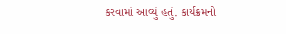કરવામાં આવ્યું હતું. કાર્યક્રમનો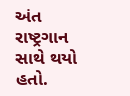અંત રાષ્ટ્રગાન સાથે થયો હતો.